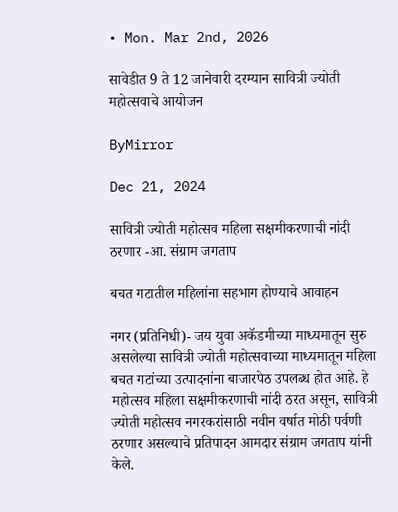• Mon. Mar 2nd, 2026

सावेडीत 9 ते 12 जानेवारी दरम्यान सावित्री ज्योती महोत्सवाचे आयोजन

ByMirror

Dec 21, 2024

सावित्री ज्योती महोत्सव महिला सक्षमीकरणाची नांदी ठरणार -आ. संग्राम जगताप

बचत गटातील महिलांना सहभाग होण्याचे आवाहन

नगर (प्रतिनिधी)- जय युवा अकॅडमीच्या माध्यमातून सुरु असलेल्या सावित्री ज्योती महोत्सवाच्या माध्यमातून महिला बचत गटांच्या उत्पादनांना बाजारपेठ उपलब्ध होत आहे. हे महोत्सव महिला सक्षमीकरणाची नांदी ठरत असून, सावित्री ज्योती महोत्सव नगरकरांसाठी नवीन वर्षात मोठी पर्वणी ठरणार असल्याचे प्रतिपादन आमदार संग्राम जगताप यांनी केले.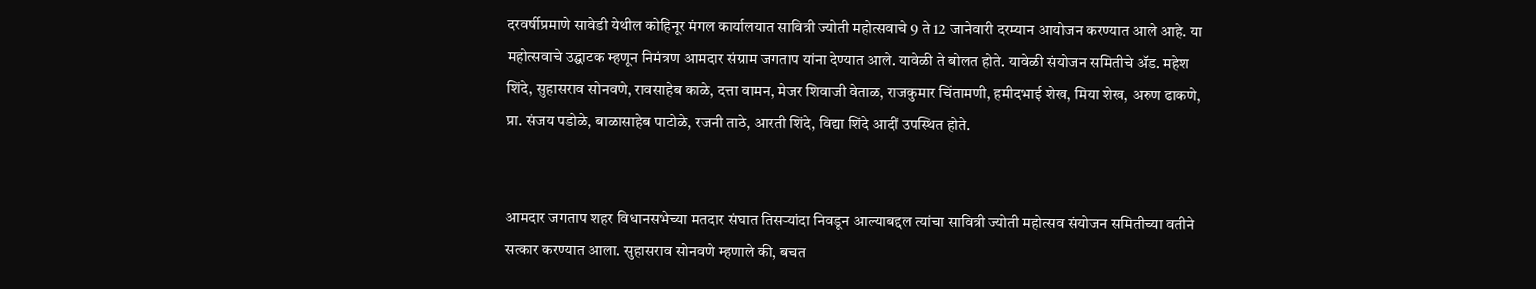दरवर्षीप्रमाणे सावेडी येथील कोहिनूर मंगल कार्यालयात सावित्री ज्योती महोत्सवाचे 9 ते 12 जानेवारी दरम्यान आयोजन करण्यात आले आहे. या महोत्सवाचे उद्घाटक म्हणून निमंत्रण आमदार संग्राम जगताप यांना देण्यात आले. यावेळी ते बोलत होते. यावेळी संयोजन समितीचे ॲड. महेश शिंदे, सुहासराव सोनवणे, रावसाहेब काळे, दत्ता वामन, मेजर शिवाजी वेताळ, राजकुमार चिंतामणी, हमीदभाई शेख, मिया शेख, अरुण ढाकणे, प्रा. संजय पडोळे, बाळासाहेब पाटोळे, रजनी ताठे, आरती शिंदे, विद्या शिंदे आदीं उपस्थित होते.


आमदार जगताप शहर विधानसभेच्या मतदार संघात तिसऱ्यांदा निवडून आल्याबद्दल त्यांचा सावित्री ज्योती महोत्सव संयोजन समितीच्या वतीने सत्कार करण्यात आला. सुहासराव सोनवणे म्हणाले की, बचत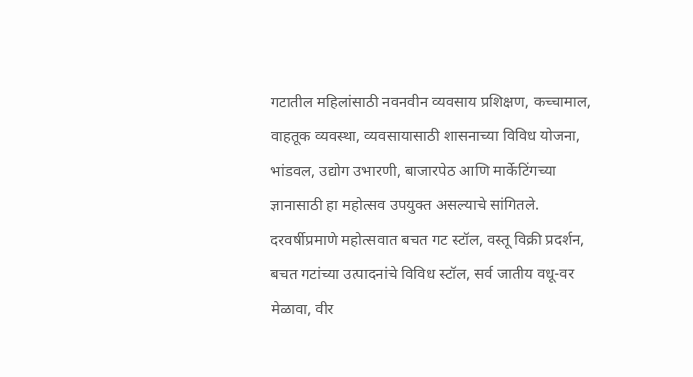गटातील महिलांसाठी नवनवीन व्यवसाय प्रशिक्षण, कच्चामाल, वाहतूक व्यवस्था, व्यवसायासाठी शासनाच्या विविध योजना, भांडवल, उद्योग उभारणी, बाजारपेठ आणि मार्केटिंगच्या ज्ञानासाठी हा महोत्सव उपयुक्त असल्याचे सांगितले.
दरवर्षीप्रमाणे महोत्सवात बचत गट स्टॉल, वस्तू विक्री प्रदर्शन, बचत गटांच्या उत्पादनांचे विविध स्टॉल, सर्व जातीय वधू-वर मेळावा, वीर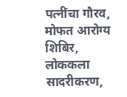पत्नींचा गौरव, मोफत आरोग्य शिबिर, लोककला सादरीकरण,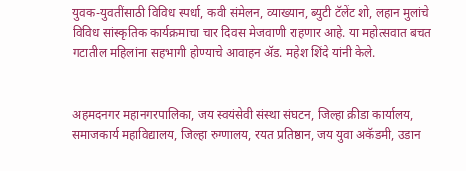युवक-युवतींसाठी विविध स्पर्धा, कवी संमेलन, व्याख्यान, ब्युटी टॅलेंट शो, लहान मुलांचे विविध सांस्कृतिक कार्यक्रमाचा चार दिवस मेजवाणी राहणार आहे. या महोत्सवात बचत गटातील महिलांना सहभागी होण्याचे आवाहन ॲड. महेश शिंदे यांनी केले.


अहमदनगर महानगरपालिका, जय स्वयंसेवी संस्था संघटन, जिल्हा क्रीडा कार्यालय, समाजकार्य महाविद्यालय, जिल्हा रुग्णालय, रयत प्रतिष्ठान, जय युवा अकॅडमी, उडान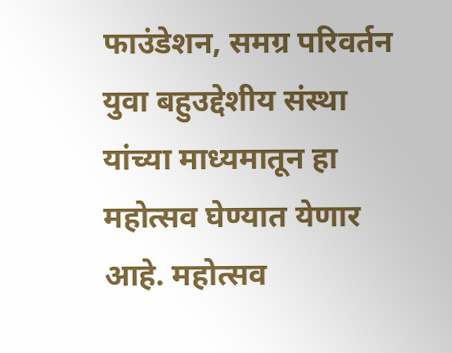फाउंडेशन, समग्र परिवर्तन युवा बहुउद्देशीय संस्था यांच्या माध्यमातून हा महोत्सव घेण्यात येणार आहे. महोत्सव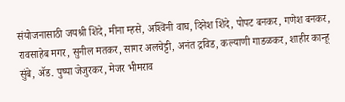संयोजनासाठी जयश्री शिंदे, मीना म्हसे, अश्‍विनी वाघ, दिनेश शिंदे, पोपट बनकर, गणेश बनकर, रावसाहेब मगर, सुनील मतकर, सागर अलचेट्टी, अनंत द्रविड, कल्याणी गाडळकर, शाहीर कान्हू सुंबे, ॲड. पुष्पा जेजुरकर, मेजर भीमराव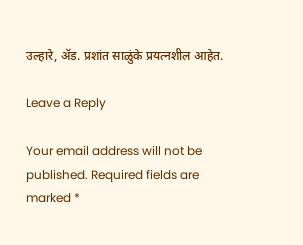उल्हारे, ॲड. प्रशांत साळुंके प्रयत्नशील आहेत.

Leave a Reply

Your email address will not be published. Required fields are marked *